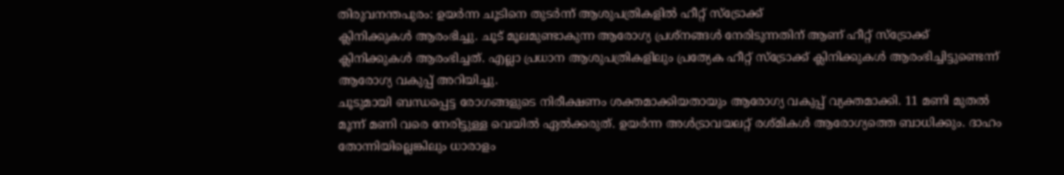തിരുവനന്തപുരം: ഉയർന്ന ചൂടിനെ തുടർന്ന് ആശുപത്രികളിൽ ഹീറ്റ് സ്ട്രോക്ക്
ക്ലിനിക്കുകൾ ആരംഭിച്ചു. ചൂട് മൂലമുണ്ടാകുന്ന ആരോഗ്യ പ്രശ്നങ്ങൾ നേരിടുന്നതിന് ആണ് ഹീറ്റ് സ്ട്രോക്ക് ക്ലിനിക്കുകൾ ആരംഭിച്ചത്. എല്ലാ പ്രധാന ആശുപത്രികളിലും പ്രത്യേക ഹീറ്റ് സ്ട്രോക്ക് ക്ലിനിക്കുകൾ ആരംഭിച്ചിട്ടുണ്ടെന്ന് ആരോഗ്യ വകുപ്പ് അറിയിച്ചു.
ചൂടുമായി ബന്ധപ്പെട്ട രോഗങ്ങളുടെ നിരീക്ഷണം ശക്തമാക്കിയതായും ആരോഗ്യ വകുപ്പ് വ്യക്തമാക്കി. 11 മണി മുതൽ മൂന്ന് മണി വരെ നേരിട്ടുള്ള വെയിൽ ഏൽക്കരുത്. ഉയർന്ന അൾട്രാവയലറ്റ് രശ്മികൾ ആരോഗ്യത്തെ ബാധിക്കും. ദാഹം തോന്നിയില്ലെങ്കിലും ധാരാളം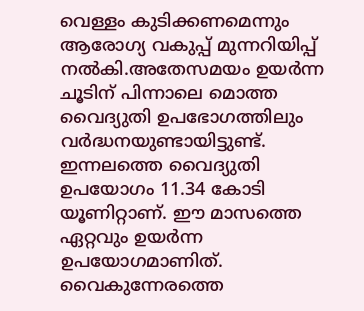വെള്ളം കുടിക്കണമെന്നും ആരോഗ്യ വകുപ്പ് മുന്നറിയിപ്പ് നൽകി.അതേസമയം ഉയർന്ന ചൂടിന് പിന്നാലെ മൊത്ത വൈദ്യുതി ഉപഭോഗത്തിലും വർദ്ധനയുണ്ടായിട്ടുണ്ട്. ഇന്നലത്തെ വൈദ്യുതി ഉപയോഗം 11.34 കോടി യൂണിറ്റാണ്. ഈ മാസത്തെ ഏറ്റവും ഉയർന്ന ഉപയോഗമാണിത്. വൈകുന്നേരത്തെ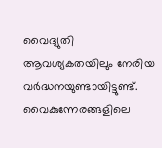വൈദ്യുതി ആവശ്യകതയിലും നേരിയ വർദ്ധനയുണ്ടായിട്ടുണ്ട്.
വൈകുന്നേരങ്ങളിലെ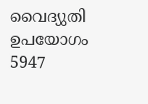വൈദ്യുതി ഉപയോഗം 5947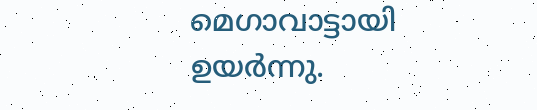മെഗാവാട്ടായി ഉയർന്നു.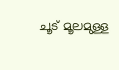ചൂട് മൂലമുള്ള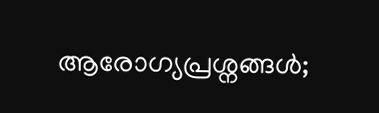ആരോഗ്യപ്രശ്നങ്ങൾ;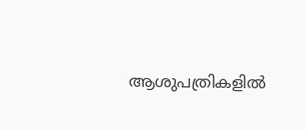ആശുപത്രികളിൽ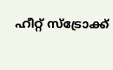ഹീറ്റ് സ്ട്രോക്ക്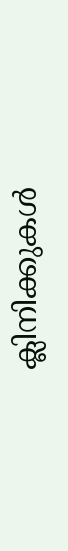ക്ലിനിക്കുകൾ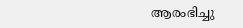ആരംഭിച്ചു